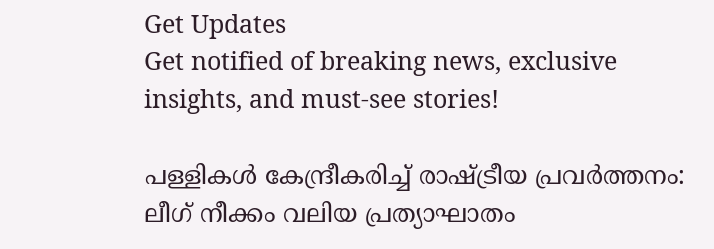Get Updates
Get notified of breaking news, exclusive insights, and must-see stories!

പള്ളികള്‍ കേന്ദ്രീകരിച്ച് രാഷ്ട്രീയ പ്രവർത്തനം: ലീഗ് നീക്കം വലിയ പ്രത്യാഘാതം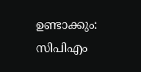ഉണ്ടാക്കും: സിപിഎം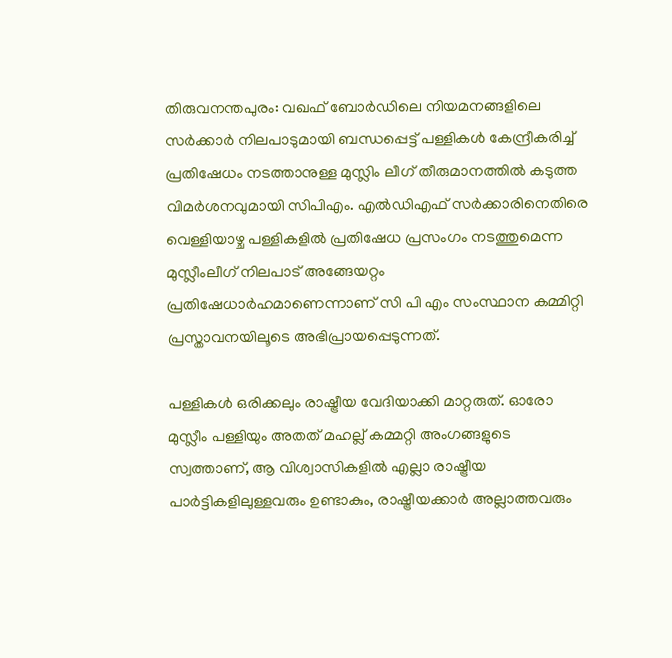തിരുവനന്തപുരം: വഖഫ് ബോർഡിലെ നിയമനങ്ങളിലെ സർക്കാർ നിലപാടുമായി ബന്ധപ്പെട്ട് പള്ളികള്‍ കേന്ദ്രീകരിച്ച് പ്രതിഷേധം നടത്താനുള്ള മുസ്ലിം ലീഗ് തീരുമാനത്തില്‍ കടുത്ത വിമർശനവുമായി സിപിഎം. എൽഡിഎഫ് സർക്കാരിനെതിരെ വെള്ളിയാഴ്ച പള്ളികളിൽ പ്രതിഷേധ പ്രസംഗം നടത്തുമെന്ന മുസ്ലീംലീഗ് നിലപാട് അങ്ങേയറ്റം പ്രതിഷേധാർഹമാണെന്നാണ് സി പി എം സംസ്ഥാന കമ്മിറ്റി പ്രസ്താവനയിലൂടെ അഭിപ്രായപ്പെടുന്നത്.

പള്ളികൾ ഒരിക്കലും രാഷ്ട്രീയ വേദിയാക്കി മാറ്റരുത്. ഓരോ മുസ്ലീം പള്ളിയും അതത് മഹല്ല് കമ്മറ്റി അംഗങ്ങളുടെ സ്വത്താണ്, ആ വിശ്വാസികളിൽ എല്ലാ രാഷ്ട്രീയ പാർട്ടികളിലുള്ളവരും ഉണ്ടാകും, രാഷ്ട്രീയക്കാർ അല്ലാത്തവരും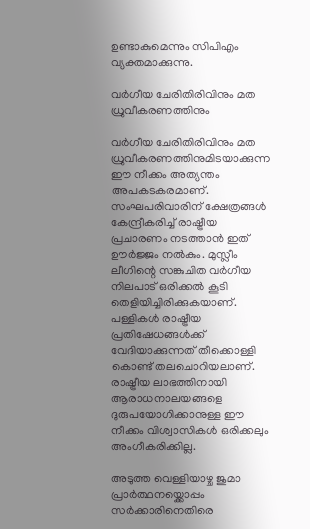ഉണ്ടാകുമെന്നും സിപിഎം വ്യക്തമാക്കുന്നു.

വർഗീയ ചേരിതിരിവിനും മത ധ്രുവീകരണത്തിനും

വർഗീയ ചേരിതിരിവിനും മത ധ്രുവീകരണത്തിനുമിടയാക്കുന്ന ഈ നീക്കം അത്യന്തം അപകടകരമാണ്. സംഘപരിവാരിന് ക്ഷേത്രങ്ങൾ കേന്ദ്രീകരിച്ച് രാഷ്ട്രീയ പ്രചാരണം നടത്താൻ ഇത് ഊർജ്ജം നൽകും. മുസ്ലീം ലീഗിന്റെ സങ്കുചിത വർഗീയ നിലപാട് ഒരിക്കൽ കൂടി തെളിയിച്ചിരിക്കുകയാണ്. പള്ളികൾ രാഷ്ട്രീയ പ്രതിഷേധങ്ങൾക്ക് വേദിയാക്കുന്നത് തീക്കൊള്ളി കൊണ്ട് തലചൊറിയലാണ്. രാഷ്ട്രീയ ലാഭത്തിനായി ആരാധനാലയങ്ങളെ ദുരുപയോഗിക്കാനുള്ള ഈ നീക്കം വിശ്വാസികൾ ഒരിക്കലും അംഗീകരിക്കില്ല.

അടുത്ത വെള്ളിയാഴ്ച ജുമാ പ്രാർത്ഥനയ്ക്കൊപ്പം സർക്കാരിനെതിരെ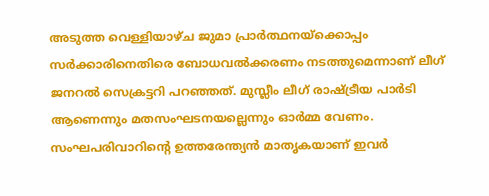അടുത്ത വെള്ളിയാഴ്ച ജുമാ പ്രാർത്ഥനയ്ക്കൊപ്പം സർക്കാരിനെതിരെ ബോധവൽക്കരണം നടത്തുമെന്നാണ് ലീഗ് ജനറൽ സെക്രട്ടറി പറഞ്ഞത്. മുസ്ലീം ലീഗ് രാഷ്ട്രീയ പാർടി ആണെന്നും മതസംഘടനയല്ലെന്നും ഓർമ്മ വേണം. സംഘപരിവാറിന്റെ ഉത്തരേന്ത്യൻ മാതൃകയാണ് ഇവർ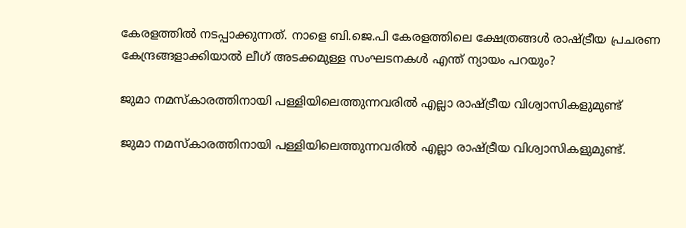കേരളത്തിൽ നടപ്പാക്കുന്നത്. നാളെ ബി.ജെ.പി കേരളത്തിലെ ക്ഷേത്രങ്ങൾ രാഷ്ട്രീയ പ്രചരണ കേന്ദ്രങ്ങളാക്കിയാൽ ലീഗ് അടക്കമുള്ള സംഘടനകൾ എന്ത് ന്യായം പറയും?

ജുമാ നമസ്കാരത്തിനായി പള്ളിയിലെത്തുന്നവരിൽ എല്ലാ രാഷ്ട്രീയ വിശ്വാസികളുമുണ്ട്

ജുമാ നമസ്കാരത്തിനായി പള്ളിയിലെത്തുന്നവരിൽ എല്ലാ രാഷ്ട്രീയ വിശ്വാസികളുമുണ്ട്.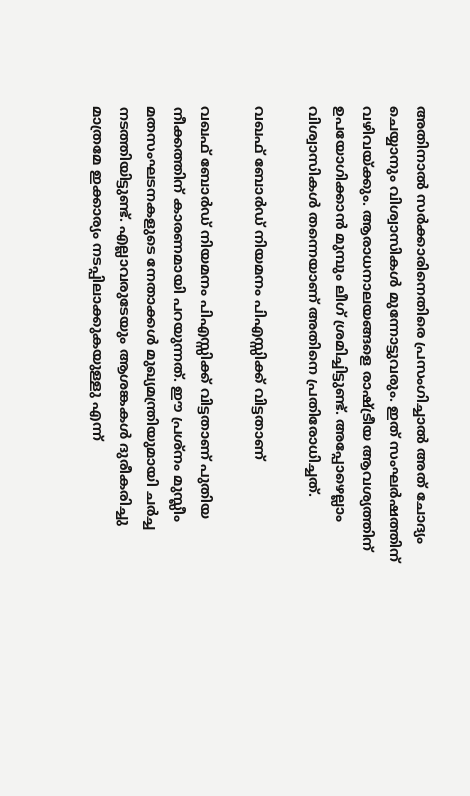അതിനാൽ സർക്കാരിനെതിരെ പ്രസംഗിച്ചാൽ അത് ചോദ്യം ചെയ്യാനും വിശ്വാസികൾ മുന്നോട്ടുവരും. ഇത് സംഘർഷത്തിന് വഴിവയ്ക്കും. ആരാധനാലയങ്ങളെ രാഷ്ട്രീയ ആവശ്യത്തിന് ഉപയോഗിക്കാൻ മുമ്പും ലീഗ് ശ്രമിച്ചിട്ടുണ്ട്. അപ്പോഴെല്ലാം വിശ്വാസികൾ തന്നെയാണ് അതിനെ പ്രതിരോധിച്ചത്.

വഖഫ് ബോർഡ് നിയമനം പിഎസ്സിക്ക് വിട്ടതാണ്

വഖഫ് ബോർഡ് നിയമനം പിഎസ്സിക്ക് വിട്ടതാണ് പുതിയ നീക്കത്തിന് കാരണമായി പറയുന്നത്. ഈ പ്രശ്നം മുസ്ലീം മതസംഘടനകളുടെ നേതാക്കൾ മുഖ്യമന്ത്രിയുമായി ചർച്ച നടത്തിയിട്ടുണ്ട്. എല്ലാവരുടേയും ആശങ്കകൾ ദുരീകരിച്ചു മാത്രമേ ഇക്കാര്യം നടപ്പിലാക്കുകയുള്ളു എന്ന്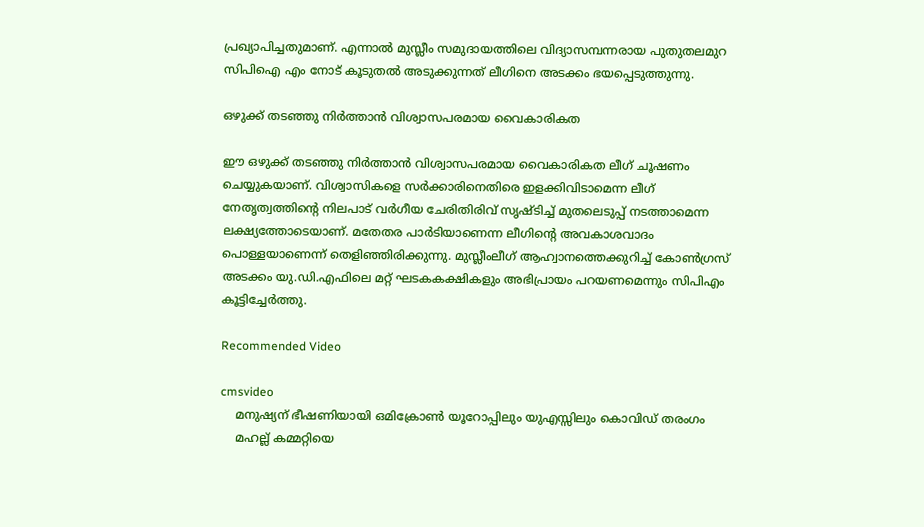പ്രഖ്യാപിച്ചതുമാണ്. എന്നാൽ മുസ്ലീം സമുദായത്തിലെ വിദ്യാസമ്പന്നരായ പുതുതലമുറ സിപിഐ എം നോട് കൂടുതൽ അടുക്കുന്നത് ലീഗിനെ അടക്കം ഭയപ്പെടുത്തുന്നു.

ഒഴുക്ക് തടഞ്ഞു നിർത്താൻ വിശ്വാസപരമായ വൈകാരികത

ഈ ഒഴുക്ക് തടഞ്ഞു നിർത്താൻ വിശ്വാസപരമായ വൈകാരികത ലീഗ് ചൂഷണം ചെയ്യുകയാണ്. വിശ്വാസികളെ സർക്കാരിനെതിരെ ഇളക്കിവിടാമെന്ന ലീഗ് നേതൃത്വത്തിന്റെ നിലപാട് വർഗീയ ചേരിതിരിവ് സൃഷ്ടിച്ച് മുതലെടുപ്പ് നടത്താമെന്ന ലക്ഷ്യത്തോടെയാണ്. മതേതര പാർടിയാണെന്ന ലീഗിന്റെ അവകാശവാദം പൊള്ളയാണെന്ന് തെളിഞ്ഞിരിക്കുന്നു. മുസ്ലീംലീഗ് ആഹ്വാനത്തെക്കുറിച്ച് കോൺഗ്രസ് അടക്കം യു.ഡി.എഫിലെ മറ്റ് ഘടകകക്ഷികളും അഭിപ്രായം പറയണമെന്നും സിപിഎം കൂട്ടിച്ചേർത്തു.

Recommended Video

cmsvideo
    മനുഷ്യന് ഭീഷണിയായി ഒമിക്രോൺ യൂറോപ്പിലും യുഎസ്സിലും കൊവിഡ് തരംഗം
    മഹല്ല് കമ്മറ്റിയെ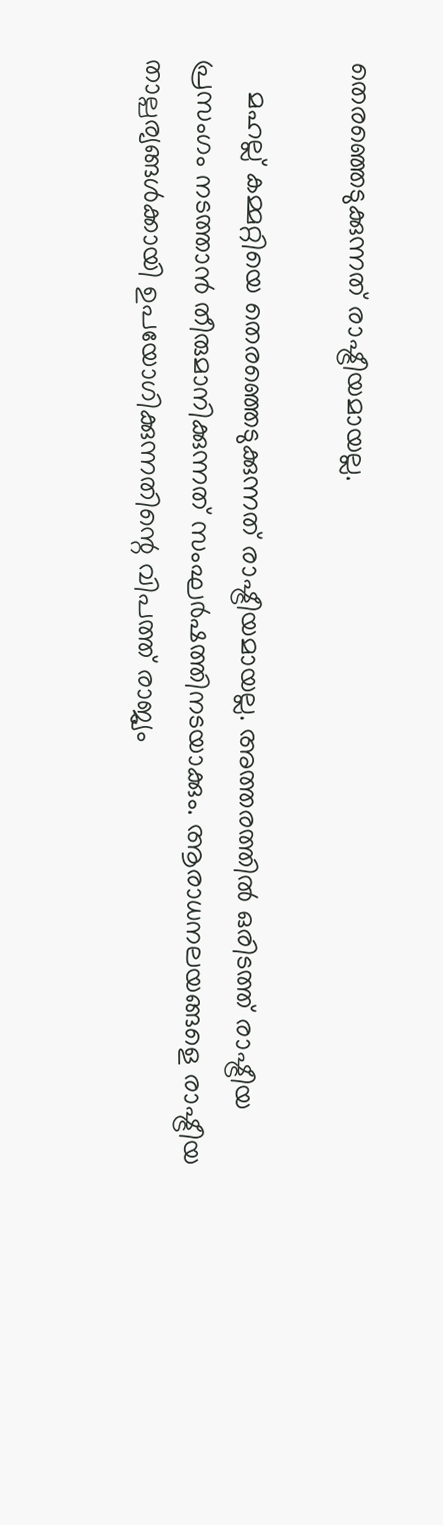തെരഞ്ഞെടുക്കുന്നത് രാഷ്ട്രീയമായല്ല.

    മഹല്ല് കമ്മറ്റിയെ തെരഞ്ഞെടുക്കുന്നത് രാഷ്ട്രീയമായല്ല. അത്തരത്തിൽ ഒരിടത്ത് രാഷ്ട്രീയ പ്രസംഗം നടത്താൻ തീരുമാനിക്കുന്നത് സംഘർഷത്തിനടയാക്കും. ആരാധനലയങ്ങളെ രാഷ്ട്രീയ താല്പര്യങ്ങൾക്കായി ഉപയോഗിക്കുന്നതിന്റെ വിപത്ത് രാജ്യം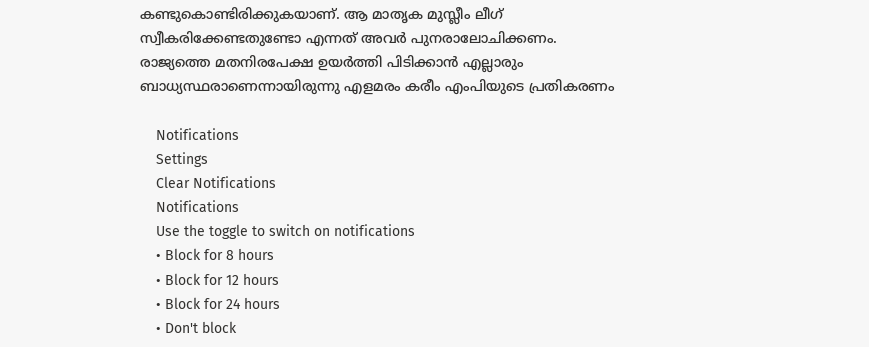കണ്ടുകൊണ്ടിരിക്കുകയാണ്. ആ മാതൃക മുസ്ലീം ലീഗ് സ്വീകരിക്കേണ്ടതുണ്ടോ എന്നത് അവർ പുനരാലോചിക്കണം. രാജ്യത്തെ മതനിരപേക്ഷ ഉയർത്തി പിടിക്കാൻ എല്ലാരും ബാധ്യസ്ഥരാണെന്നായിരുന്നു എളമരം കരീം എംപിയുടെ പ്രതികരണം

    Notifications
    Settings
    Clear Notifications
    Notifications
    Use the toggle to switch on notifications
    • Block for 8 hours
    • Block for 12 hours
    • Block for 24 hours
    • Don't block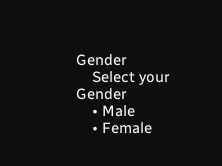Gender
    Select your Gender
    • Male
    • Female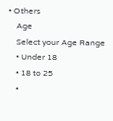• Others
    Age
    Select your Age Range
    • Under 18
    • 18 to 25
    •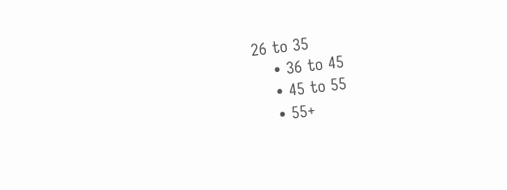26 to 35
    • 36 to 45
    • 45 to 55
    • 55+